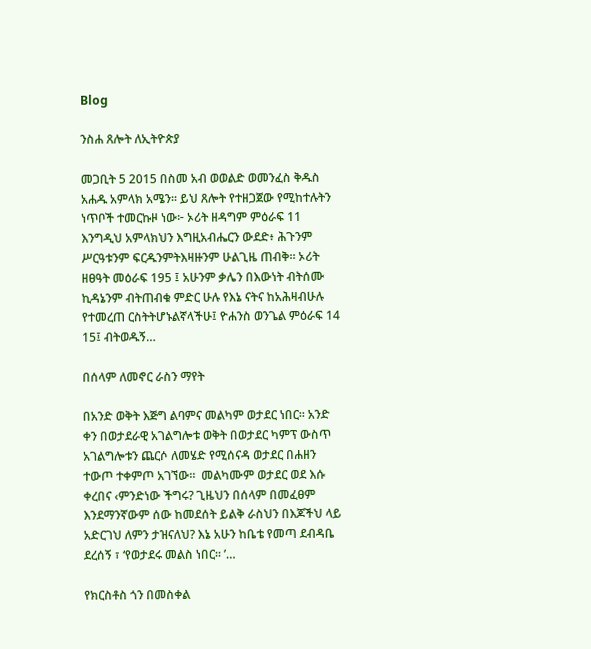Blog

ንስሐ ጸሎት ለኢትዮጵያ

መጋቢት 5 2015 በስመ አብ ወወልድ ወመንፈስ ቅዱስ አሐዱ አምላክ አሜን። ይህ ጸሎት የተዘጋጀው የሚከተሉትን ነጥቦች ተመርኩዞ ነው፦ ኦሪት ዘዳግም ምዕራፍ 11 እንግዲህ አምላክህን እግዚአብሔርን ውደድ፥ ሕጉንም ሥርዓቱንም ፍርዱንምትእዛዙንም ሁልጊዜ ጠብቅ። ኦሪት ዘፀዓት መዕራፍ 195 ፤ አሁንም ቃሌን በእውነት ብትሰሙ ኪዳኔንም ብትጠብቁ ምድር ሁሉ የእኔ ናትና ከአሕዛብሁሉ የተመረጠ ርስትትሆኑልኛላችሁ፤ ዮሐንስ ወንጌል ምዕራፍ 14 15፤ ብትወዱኝ…

በሰላም ለመኖር ራስን ማየት

በአንድ ወቅት እጅግ ልባምና መልካም ወታደር ነበር። አንድ ቀን በወታደራዊ አገልግሎቱ ወቅት በወታደር ካምፕ ውስጥ አገልግሎቱን ጨርሶ ለመሄድ የሚሰናዳ ወታደር በሐዘን ተውጦ ተቀምጦ አገኘው።  መልካሙም ወታደር ወደ እሱ ቀረበና ‹ምንድነው ችግሩ? ጊዜህን በሰላም በመፈፀም እንደማንኛውም ሰው ከመደሰት ይልቅ ራስህን በእጆችህ ላይ አድርገህ ለምን ታዝናለህ? እኔ አሁን ከቤቴ የመጣ ደብዳቤ  ደረሰኝ ፣ ‘የወታደሩ መልስ ነበር። ’…

የክርስቶስ ጎን በመስቀል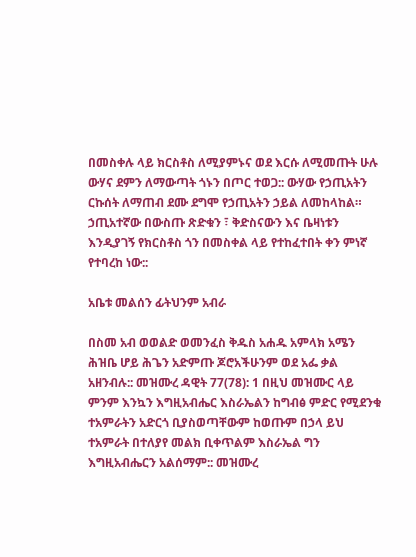በመስቀሉ ላይ ክርስቶስ ለሚያምኑና ወደ እርሱ ለሚመጡት ሁሉ ውሃና ደምን ለማውጣት ጎኑን በጦር ተወጋ:: ውሃው የኃጢአትን ርኩሰት ለማጠብ ደሙ ደግሞ የኃጢአትን ኃይል ለመከላከል። ኃጢአተኛው በውስጡ ጽድቁን ፣ ቅድስናውን እና ቤዛነቱን እንዲያገኝ የክርስቶስ ጎን በመስቀል ላይ የተከፈተበት ቀን ምነኛ የተባረከ ነው::

አቤቱ መልሰን ፊትህንም አብራ

በስመ አብ ወወልድ ወመንፈስ ቅዱስ አሐዱ አምላክ አሜን ሕዝቤ ሆይ ሕጌን አድምጡ ጆሮአችሁንም ወደ አፌ ቃል አዘንብሉ:: መዝሙረ ዳዊት 77(78): 1 በዚህ መዝሙር ላይ ምንም እንኳን እግዚአብሔር እስራኤልን ከግብፅ ምድር የሚደንቁ ተአምራትን አድርጎ ቢያስወጣቸውም ከወጡም በኃላ ይህ ተአምራት በተለያየ መልክ ቢቀጥልም እስራኤል ግን እግዚአብሔርን አልሰማም:: መዝሙረ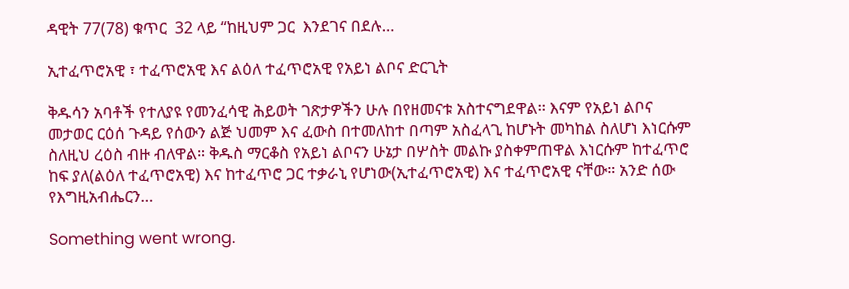ዳዊት 77(78) ቁጥር  32 ላይ “ከዚህም ጋር  እንደገና በደሉ…

ኢተፈጥሮአዊ ፣ ተፈጥሮአዊ እና ልዕለ ተፈጥሮአዊ የአይነ ልቦና ድርጊት

ቅዱሳን አባቶች የተለያዩ የመንፈሳዊ ሕይወት ገጽታዎችን ሁሉ በየዘመናቱ አስተናግደዋል፡፡ እናም የአይነ ልቦና መታወር ርዕሰ ጉዳይ የሰውን ልጅ ህመም እና ፈውስ በተመለከተ በጣም አስፈላጊ ከሆኑት መካከል ስለሆነ እነርሱም ስለዚህ ረዕስ ብዙ ብለዋል። ቅዱስ ማርቆስ የአይነ ልቦናን ሁኔታ በሦስት መልኩ ያስቀምጠዋል እነርሱም ከተፈጥሮ ከፍ ያለ(ልዕለ ተፈጥሮአዊ) እና ከተፈጥሮ ጋር ተቃራኒ የሆነው(ኢተፈጥሮአዊ) እና ተፈጥሮአዊ ናቸው። አንድ ሰው የእግዚአብሔርን…

Something went wrong.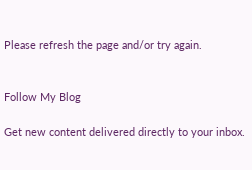Please refresh the page and/or try again.


Follow My Blog

Get new content delivered directly to your inbox.